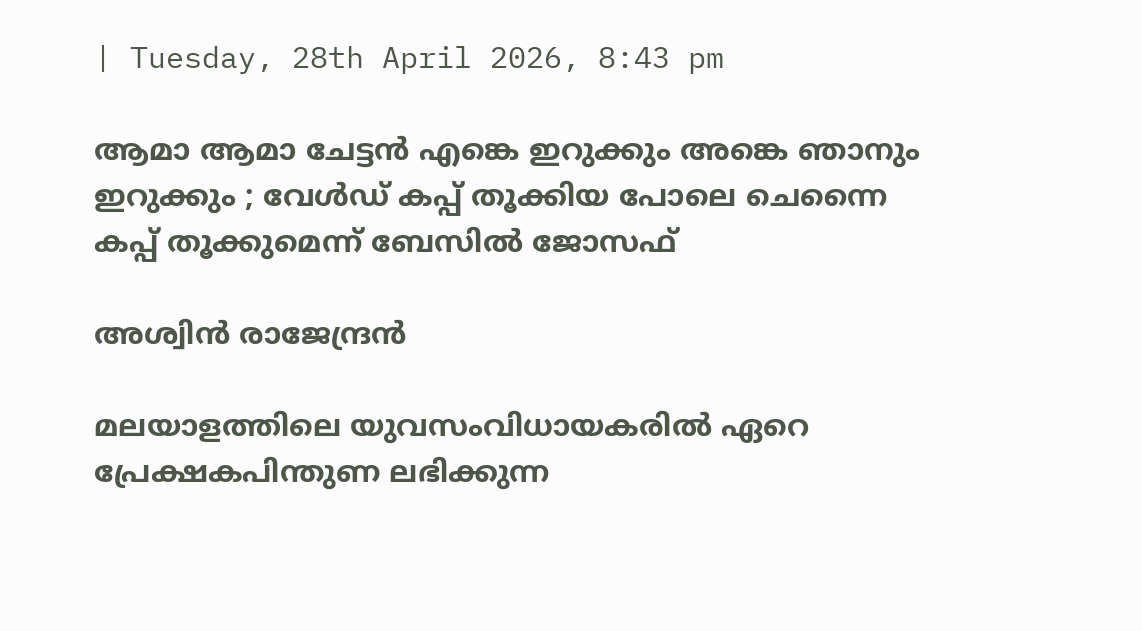| Tuesday, 28th April 2026, 8:43 pm

ആമാ ആമാ ചേട്ടന്‍ എങ്കെ ഇറുക്കും അങ്കെ ഞാനും ഇറുക്കും ; വേള്‍ഡ് കപ്പ് തൂക്കിയ പോലെ ചെന്നൈ കപ്പ് തൂക്കുമെന്ന് ബേസില്‍ ജോസഫ്

അശ്വിന്‍ രാജേന്ദ്രന്‍

മലയാളത്തിലെ യുവസംവിധായകരില്‍ ഏറെ പ്രേക്ഷകപിന്തുണ ലഭിക്കുന്ന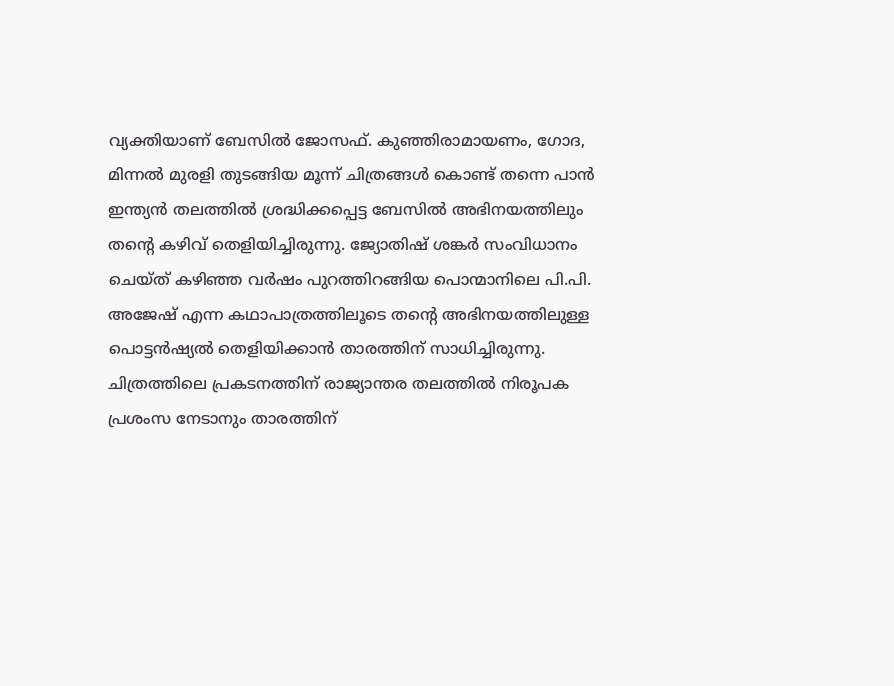വ്യക്തിയാണ് ബേസില്‍ ജോസഫ്. കുഞ്ഞിരാമായണം, ഗോദ, മിന്നല്‍ മുരളി തുടങ്ങിയ മൂന്ന് ചിത്രങ്ങള്‍ കൊണ്ട് തന്നെ പാന്‍ ഇന്ത്യന്‍ തലത്തില്‍ ശ്രദ്ധിക്കപ്പെട്ട ബേസില്‍ അഭിനയത്തിലും തന്റെ കഴിവ് തെളിയിച്ചിരുന്നു. ജ്യോതിഷ് ശങ്കര്‍ സംവിധാനം ചെയ്ത് കഴിഞ്ഞ വര്‍ഷം പുറത്തിറങ്ങിയ പൊന്മാനിലെ പി.പി. അജേഷ് എന്ന കഥാപാത്രത്തിലൂടെ തന്റെ അഭിനയത്തിലുള്ള പൊട്ടന്‍ഷ്യല്‍ തെളിയിക്കാന്‍ താരത്തിന് സാധിച്ചിരുന്നു. ചിത്രത്തിലെ പ്രകടനത്തിന് രാജ്യാന്തര തലത്തില്‍ നിരൂപക പ്രശംസ നേടാനും താരത്തിന്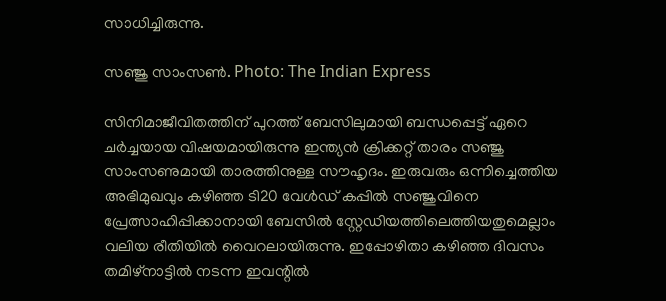സാധിച്ചിരുന്നു.

സഞ്ജു സാംസണ്‍. Photo: The Indian Express

സിനിമാജീവിതത്തിന് പുറത്ത് ബേസിലുമായി ബന്ധപ്പെട്ട് ഏറെ ചര്‍ച്ചയായ വിഷയമായിരുന്നു ഇന്ത്യന്‍ ക്രിക്കറ്റ് താരം സഞ്ജു സാംസണുമായി താരത്തിനുള്ള സൗഹൃദം. ഇരുവരും ഒന്നിച്ചെത്തിയ അഭിമുഖവും കഴിഞ്ഞ ടി20 വേള്‍ഡ് കപ്പില്‍ സഞ്ജുവിനെ പ്രേത്സാഹിപ്പിക്കാനായി ബേസില്‍ സ്റ്റേഡിയത്തിലെത്തിയതുമെല്ലാം വലിയ രീതിയില്‍ വൈറലായിരുന്നു. ഇപ്പോഴിതാ കഴിഞ്ഞ ദിവസം തമിഴ്‌നാട്ടില്‍ നടന്ന ഇവന്റില്‍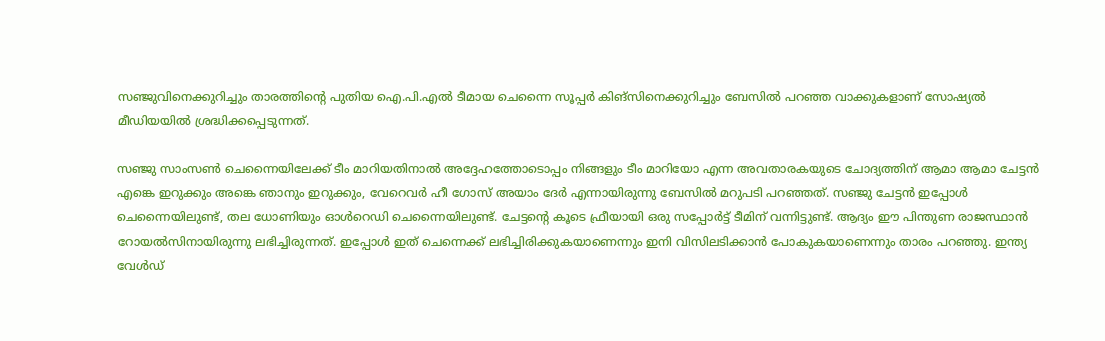സഞ്ജുവിനെക്കുറിച്ചും താരത്തിന്റെ പുതിയ ഐ.പി.എല്‍ ടീമായ ചെന്നൈ സൂപ്പര്‍ കിങ്‌സിനെക്കുറിച്ചും ബേസില്‍ പറഞ്ഞ വാക്കുകളാണ് സോഷ്യല്‍ മീഡിയയില്‍ ശ്രദ്ധിക്കപ്പെടുന്നത്.

സഞ്ജു സാംസണ്‍ ചെന്നൈയിലേക്ക് ടീം മാറിയതിനാല്‍ അദ്ദേഹത്തോടൊപ്പം നിങ്ങളും ടീം മാറിയോ എന്ന അവതാരകയുടെ ചോദ്യത്തിന് ആമാ ആമാ ചേട്ടന്‍ എങ്കെ ഇറുക്കും അങ്കെ ഞാനും ഇറുക്കും, വേറെവര്‍ ഹീ ഗോസ് അയാം ദേര്‍ എന്നായിരുന്നു ബേസില്‍ മറുപടി പറഞ്ഞത്. സഞ്ജു ചേട്ടന്‍ ഇപ്പോള്‍ ചെന്നൈയിലുണ്ട്, തല ധോണിയും ഓള്‍റെഡി ചെന്നൈയിലുണ്ട്. ചേട്ടന്റെ കൂടെ ഫ്രീയായി ഒരു സപ്പോര്‍ട്ട് ടീമിന് വന്നിട്ടുണ്ട്. ആദ്യം ഈ പിന്തുണ രാജസ്ഥാന്‍ റോയല്‍സിനായിരുന്നു ലഭിച്ചിരുന്നത്. ഇപ്പോള്‍ ഇത് ചെന്നെക്ക് ലഭിച്ചിരിക്കുകയാണെന്നും ഇനി വിസിലടിക്കാന്‍ പോകുകയാണെന്നും താരം പറഞ്ഞു. ഇന്ത്യ വേള്‍ഡ്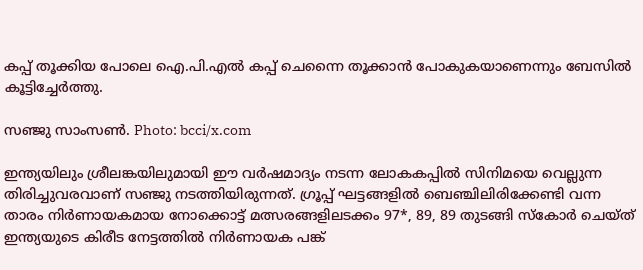കപ്പ് തൂക്കിയ പോലെ ഐ.പി.എല്‍ കപ്പ് ചെന്നൈ തൂക്കാന്‍ പോകുകയാണെന്നും ബേസില്‍ കൂട്ടിച്ചേര്‍ത്തു.

സഞ്ജു സാംസണ്‍. Photo: bcci/x.com

ഇന്ത്യയിലും ശ്രീലങ്കയിലുമായി ഈ വര്‍ഷമാദ്യം നടന്ന ലോകകപ്പില്‍ സിനിമയെ വെല്ലുന്ന തിരിച്ചുവരവാണ് സഞ്ജു നടത്തിയിരുന്നത്. ഗ്രൂപ്പ് ഘട്ടങ്ങളില്‍ ബെഞ്ചിലിരിക്കേണ്ടി വന്ന താരം നിര്‍ണായകമായ നോക്കൊട്ട് മത്സരങ്ങളിലടക്കം 97*, 89, 89 തുടങ്ങി സ്‌കോര്‍ ചെയ്ത് ഇന്ത്യയുടെ കിരീട നേട്ടത്തില്‍ നിര്‍ണായക പങ്ക്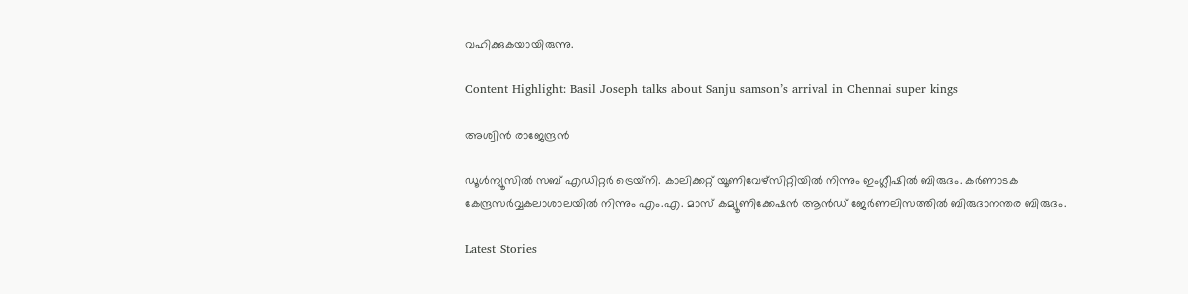വഹിക്കുകയായിരുന്നു.

Content Highlight: Basil Joseph talks about Sanju samson’s arrival in Chennai super kings

അശ്വിന്‍ രാജേന്ദ്രന്‍

ഡൂള്‍ന്യൂസില്‍ സബ് എഡിറ്റര്‍ ട്രെയ്‌നി. കാലിക്കറ്റ് യൂണിവേഴ്സിറ്റിയില്‍ നിന്നും ഇംഗ്ലീഷില്‍ ബിരുദം. കര്‍ണാടക കേന്ദ്രസര്‍വ്വകലാശാലയില്‍ നിന്നും എം.എ. മാസ് കമ്യൂണിക്കേഷന്‍ ആന്‍ഡ് ജേര്‍ണലിസത്തില്‍ ബിരുദാനന്തര ബിരുദം.

Latest Stories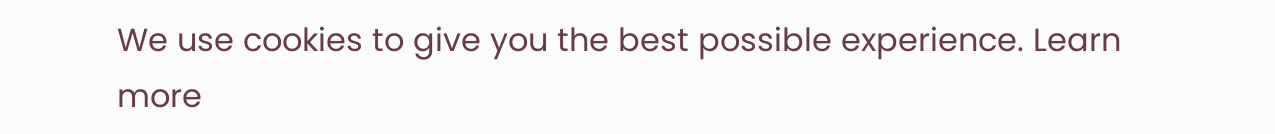We use cookies to give you the best possible experience. Learn more